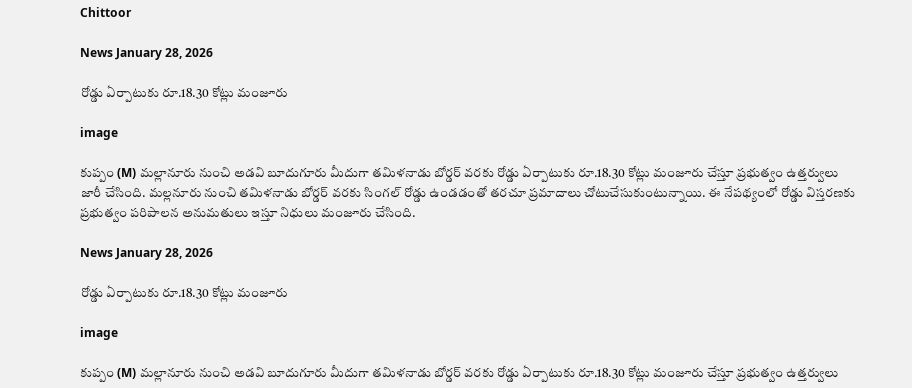Chittoor

News January 28, 2026

రోడ్డు ఏర్పాటుకు రూ.18.30 కోట్లు మంజూరు

image

కుప్పం (M) మల్లానూరు నుంచి అడవి బూదుగూరు మీదుగా తమిళనాడు బోర్డర్ వరకు రోడ్డు ఏర్పాటుకు రూ.18.30 కోట్లు మంజూరు చేస్తూ ప్రభుత్వం ఉత్తర్వులు జారీ చేసింది. మల్లనూరు నుంచి తమిళనాడు బోర్డర్ వరకు సింగల్ రోడ్డు ఉండడంతో తరచూ ప్రమాదాలు చోటుచేసుకుంటున్నాయి. ఈ నేపథ్యంలో రోడ్డు విస్తరణకు ప్రభుత్వం పరిపాలన అనుమతులు ఇస్తూ నిధులు మంజూరు చేసింది.

News January 28, 2026

రోడ్డు ఏర్పాటుకు రూ.18.30 కోట్లు మంజూరు

image

కుప్పం (M) మల్లానూరు నుంచి అడవి బూదుగూరు మీదుగా తమిళనాడు బోర్డర్ వరకు రోడ్డు ఏర్పాటుకు రూ.18.30 కోట్లు మంజూరు చేస్తూ ప్రభుత్వం ఉత్తర్వులు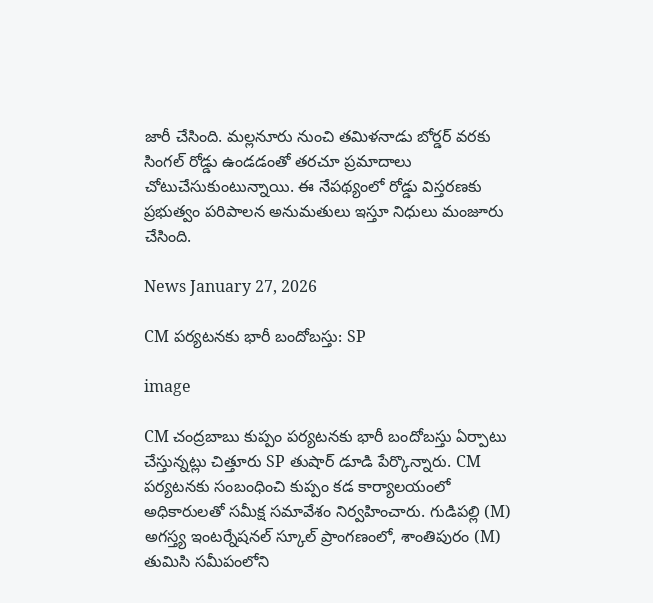జారీ చేసింది. మల్లనూరు నుంచి తమిళనాడు బోర్డర్ వరకు సింగల్ రోడ్డు ఉండడంతో తరచూ ప్రమాదాలు చోటుచేసుకుంటున్నాయి. ఈ నేపథ్యంలో రోడ్డు విస్తరణకు ప్రభుత్వం పరిపాలన అనుమతులు ఇస్తూ నిధులు మంజూరు చేసింది.

News January 27, 2026

CM పర్యటనకు భారీ బందోబస్తు: SP

image

CM చంద్రబాబు కుప్పం పర్యటనకు భారీ బందోబస్తు ఏర్పాటు చేస్తున్నట్లు చిత్తూరు SP తుషార్ డూడి పేర్కొన్నారు. CM పర్యటనకు సంబంధించి కుప్పం కడ కార్యాలయంలో అధికారులతో సమీక్ష సమావేశం నిర్వహించారు. గుడిపల్లి (M) అగస్త్య ఇంటర్నేషనల్ స్కూల్ ప్రాంగణంలో, శాంతిపురం (M) తుమిసి సమీపంలోని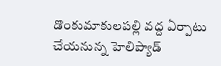డొంకుమాకులపల్లి వద్ద ఏర్పాటు చేయనున్న హెలిప్యాడ్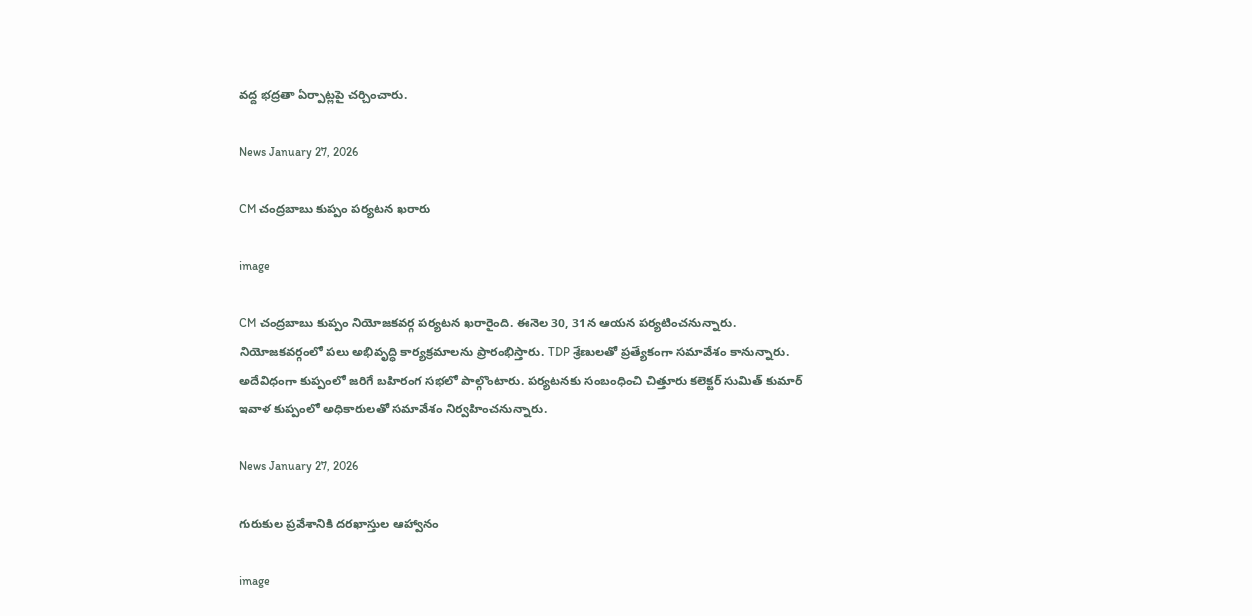వద్ద భద్రతా ఏర్పాట్లపై చర్చించారు.

News January 27, 2026

CM చంద్రబాబు కుప్పం పర్యటన ఖరారు

image

CM చంద్రబాబు కుప్పం నియోజకవర్గ పర్యటన ఖరారైంది. ఈనెల 30, 31న ఆయన పర్యటించనున్నారు. నియోజకవర్గంలో పలు అభివృద్ధి కార్యక్రమాలను ప్రారంభిస్తారు. TDP శ్రేణులతో ప్రత్యేకంగా సమావేశం కానున్నారు. అదేవిధంగా కుప్పంలో జరిగే బహిరంగ సభలో పాల్గొంటారు. పర్యటనకు సంబంధించి చిత్తూరు కలెక్టర్ సుమిత్ కుమార్ ఇవాళ కుప్పంలో అధికారులతో సమావేశం నిర్వహించనున్నారు.

News January 27, 2026

గురుకుల ప్రవేశానికి దరఖాస్తుల ఆహ్వానం

image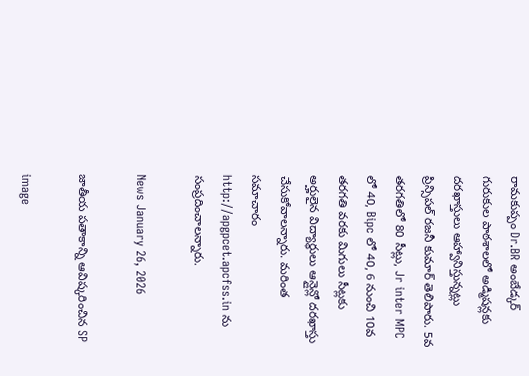రామకుప్పం Dr.BR అంబేడ్కర్ గురుకుల పాఠశాలలో అడ్మిషన్లకు దరఖాస్తులు ఆహ్వానిస్తున్నట్లు ప్రిన్సిపల్ రజనీ కుమార్ తెలిపారు. 5వ తరగతిలో 80 సీట్లు, Jr inter MPC లో 40, Bipc లో 40, 6 నుంచి 10వ తరగతి వరకు మిగులు సీట్లకు అర్హులైన విద్యార్థులు ఆన్లైన్లో దరఖాస్తు చేసుకోవాలన్నారు. మరింత సమాచారం http://apgpcet.apcfss.in ను సంప్రదించాలన్నారు.

News January 26, 2026

జాతీయ పతాకాన్ని ఆవిష్కరించిన SP

image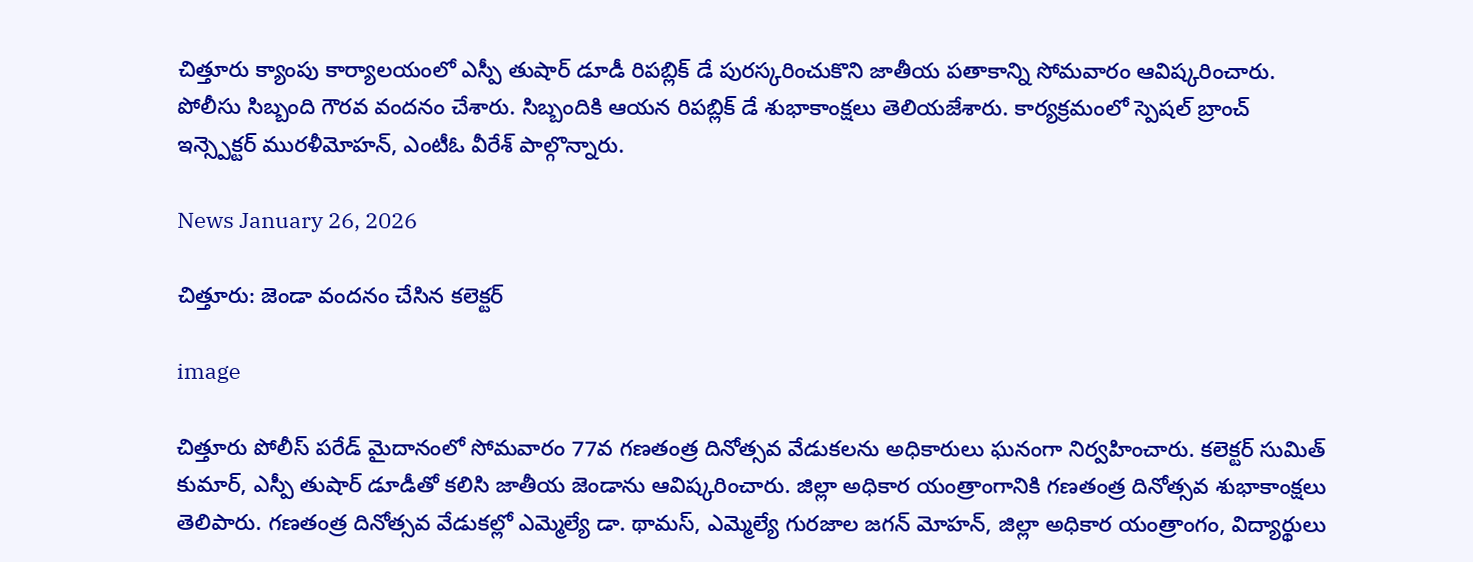చిత్తూరు క్యాంపు కార్యాలయంలో ఎస్పీ తుషార్ డూడీ రిపబ్లిక్ డే పురస్కరించుకొని జాతీయ పతాకాన్ని సోమవారం ఆవిష్కరించారు. పోలీసు సిబ్బంది గౌరవ వందనం చేశారు. సిబ్బందికి ఆయన రిపబ్లిక్ డే శుభాకాంక్షలు తెలియజేశారు. కార్యక్రమంలో స్పెషల్ బ్రాంచ్ ఇన్స్పెక్టర్ మురళీమోహన్, ఎంటీఓ వీరేశ్ పాల్గొన్నారు.

News January 26, 2026

చిత్తూరు: జెండా వందనం చేసిన కలెక్టర్

image

చిత్తూరు పోలీస్ పరేడ్ మైదానంలో సోమవారం 77వ గణతంత్ర దినోత్సవ వేడుకలను అధికారులు ఘనంగా నిర్వహించారు. కలెక్టర్ సుమిత్ కుమార్, ఎస్పీ తుషార్ డూడీతో కలిసి జాతీయ జెండాను ఆవిష్కరించారు. జిల్లా అధికార యంత్రాంగానికి గణతంత్ర దినోత్సవ శుభాకాంక్షలు తెలిపారు. గణతంత్ర దినోత్సవ వేడుకల్లో ఎమ్మెల్యే డా. థామస్, ఎమ్మెల్యే గురజాల జగన్ మోహన్, జిల్లా అధికార యంత్రాంగం, విద్యార్థులు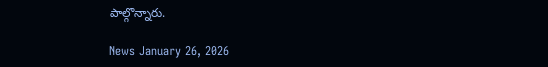పాల్గొన్నారు.

News January 26, 2026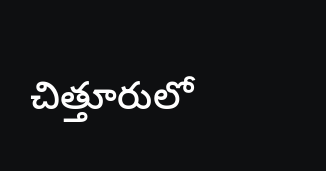చిత్తూరులో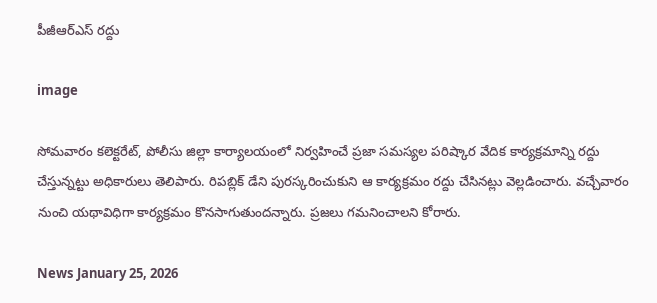పీజీఆర్ఎస్ రద్దు

image

సోమవారం కలెక్టరేట్, పోలీసు జిల్లా కార్యాలయంలో నిర్వహించే ప్రజా సమస్యల పరిష్కార వేదిక కార్యక్రమాన్ని రద్దు చేస్తున్నట్టు అధికారులు తెలిపారు. రిపబ్లిక్ డేని పురస్కరించుకుని ఆ కార్యక్రమం రద్దు చేసినట్లు వెల్లడించారు. వచ్చేవారం నుంచి యథావిధిగా కార్యక్రమం కొనసాగుతుందన్నారు. ప్రజలు గమనించాలని కోరారు.

News January 25, 2026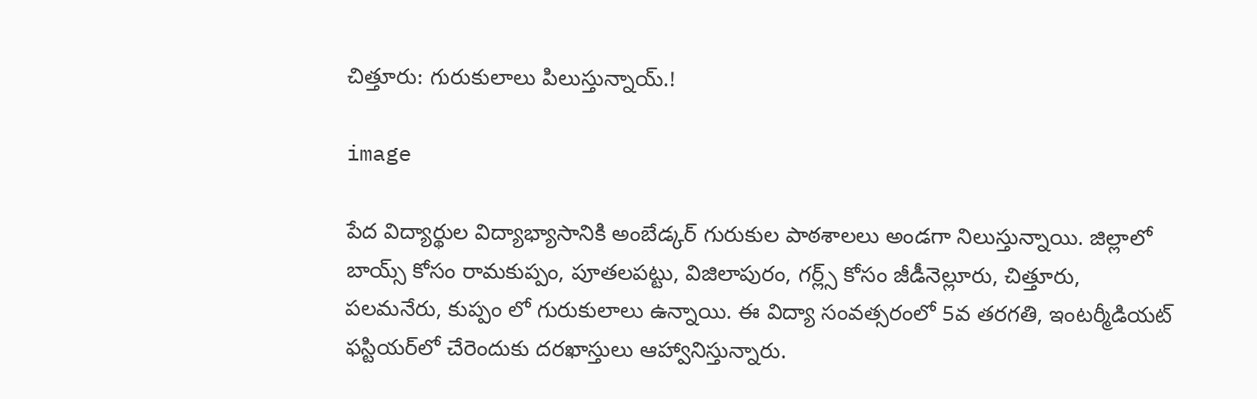చిత్తూరు: గురుకులాలు పిలుస్తున్నాయ్.!

image

పేద విద్యార్థుల విద్యాభ్యాసానికి అంబేడ్కర్ గురుకుల పాఠశాలలు అండగా నిలుస్తున్నాయి. జిల్లాలో బాయ్స్ కోసం రామకుప్పం, పూతలపట్టు, విజిలాపురం, గర్ల్స్ కోసం జీడీనెల్లూరు, చిత్తూరు, పలమనేరు, కుప్పం లో గురుకులాలు ఉన్నాయి. ఈ విద్యా సంవత్సరంలో 5వ తరగతి, ఇంటర్మీడియట్ ఫస్టియర్‌లో చేరెందుకు దరఖాస్తులు ఆహ్వానిస్తున్నారు.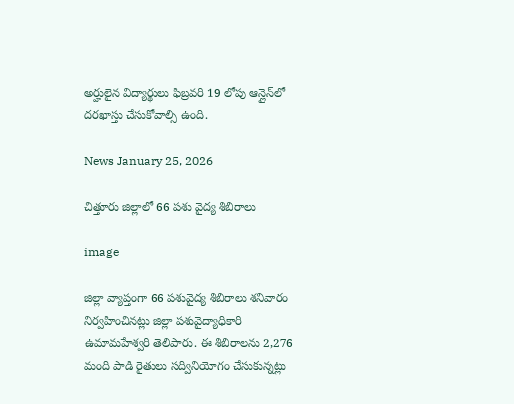అర్హులైన విద్యార్థులు ఫిబ్రవరి 19 లోపు ఆన్లైన్‌లో దరఖాస్తు చేసుకోవాల్సి ఉంది.

News January 25, 2026

చిత్తూరు జిల్లాలో 66 పశు వైద్య శిబిరాలు

image

జిల్లా వ్యాప్తంగా 66 పశువైద్య శిబిరాలు శనివారం నిర్వహించినట్లు జిల్లా పశువైద్యాధికారి ఉమామహేశ్వరి తెలిపారు. ఈ శిబిరాలను 2,276 మంది పాడి రైతులు సద్వినియోగం చేసుకున్నట్లు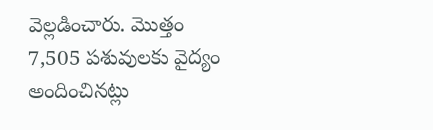వెల్లడించారు. మొత్తం 7,505 పశువులకు వైద్యం అందించినట్లు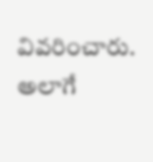వివరించారు. అలాగే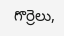గొర్రెలు,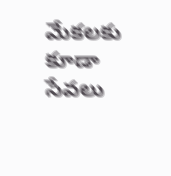మేకలకు కూడా సేవలు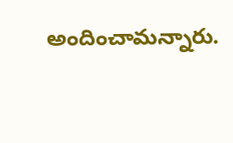అందించామన్నారు.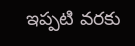ఇప్పటి వరకు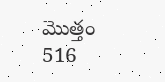మొత్తం 516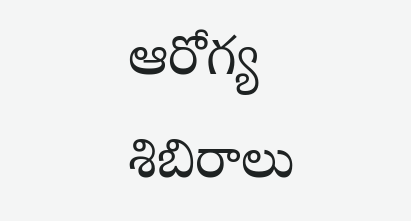ఆరోగ్య శిబిరాలు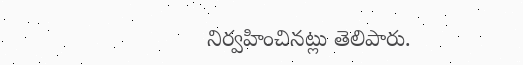నిర్వహించినట్లు తెలిపారు.